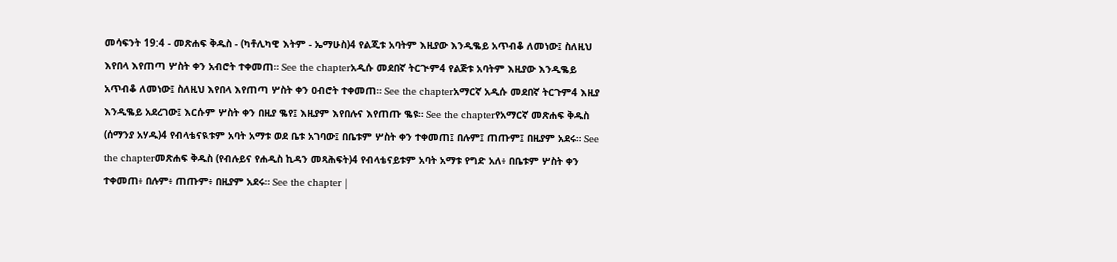መሳፍንት 19:4 - መጽሐፍ ቅዱስ - (ካቶሊካዊ እትም - ኤማሁስ)4 የልጂቱ አባትም እዚያው እንዲቈይ አጥብቆ ለመነው፤ ስለዚህ እየበላ እየጠጣ ሦስት ቀን አብሮት ተቀመጠ። See the chapterአዲሱ መደበኛ ትርጒም4 የልጅቱ አባትም እዚያው እንዲቈይ አጥብቆ ለመነው፤ ስለዚህ እየበላ እየጠጣ ሦስት ቀን ዐብሮት ተቀመጠ። See the chapterአማርኛ አዲሱ መደበኛ ትርጉም4 እዚያ እንዲቈይ አደረገው፤ እርሱም ሦስት ቀን በዚያ ቈየ፤ እዚያም እየበሉና እየጠጡ ቈዩ። See the chapterየአማርኛ መጽሐፍ ቅዱስ (ሰማንያ አሃዱ)4 የብላቴናዪቱም አባት አማቱ ወደ ቤቱ አገባው፤ በቤቱም ሦስት ቀን ተቀመጠ፤ በሉም፤ ጠጡም፤ በዚያም አደሩ። See the chapterመጽሐፍ ቅዱስ (የብሉይና የሐዲስ ኪዳን መጻሕፍት)4 የብላቴናይቱም አባት አማቱ የግድ አለ፥ በቤቱም ሦስት ቀን ተቀመጠ፥ በሉም፥ ጠጡም፥ በዚያም አደሩ። See the chapter |